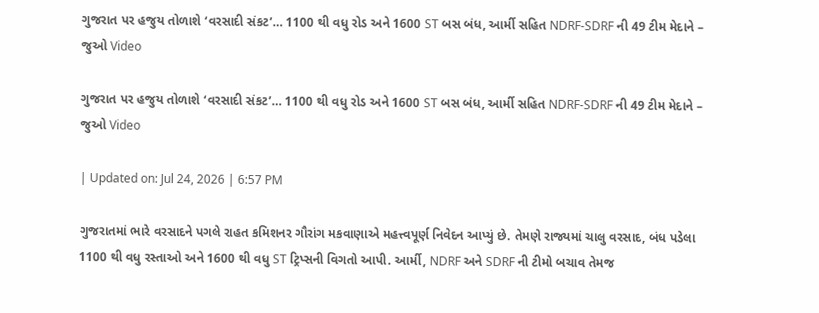ગુજરાત પર હજુય તોળાશે ‘વરસાદી સંકટ’… 1100 થી વધુ રોડ અને 1600 ST બસ બંધ, આર્મી સહિત NDRF-SDRF ની 49 ટીમ મેદાને – જુઓ Video

ગુજરાત પર હજુય તોળાશે ‘વરસાદી સંકટ’… 1100 થી વધુ રોડ અને 1600 ST બસ બંધ, આર્મી સહિત NDRF-SDRF ની 49 ટીમ મેદાને – જુઓ Video

| Updated on: Jul 24, 2026 | 6:57 PM

ગુજરાતમાં ભારે વરસાદને પગલે રાહત કમિશનર ગૌરાંગ મકવાણાએ મહત્ત્વપૂર્ણ નિવેદન આપ્યું છે. તેમણે રાજ્યમાં ચાલુ વરસાદ, બંધ પડેલા 1100 થી વધુ રસ્તાઓ અને 1600 થી વધુ ST ટ્રિપ્સની વિગતો આપી. આર્મી, NDRF અને SDRF ની ટીમો બચાવ તેમજ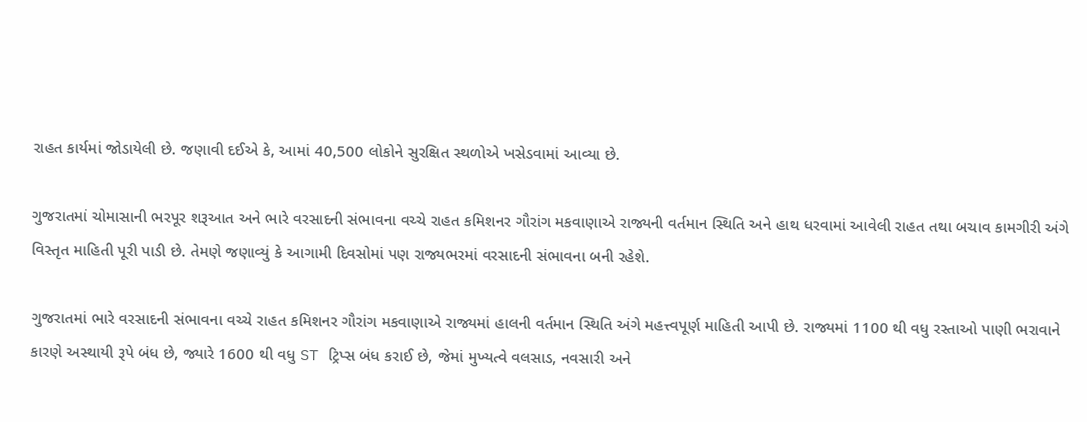રાહત કાર્યમાં જોડાયેલી છે. જણાવી દઈએ કે, આમાં 40,500 લોકોને સુરક્ષિત સ્થળોએ ખસેડવામાં આવ્યા છે.

ગુજરાતમાં ચોમાસાની ભરપૂર શરૂઆત અને ભારે વરસાદની સંભાવના વચ્ચે રાહત કમિશનર ગૌરાંગ મકવાણાએ રાજ્યની વર્તમાન સ્થિતિ અને હાથ ધરવામાં આવેલી રાહત તથા બચાવ કામગીરી અંગે વિસ્તૃત માહિતી પૂરી પાડી છે. તેમણે જણાવ્યું કે આગામી દિવસોમાં પણ રાજ્યભરમાં વરસાદની સંભાવના બની રહેશે.

ગુજરાતમાં ભારે વરસાદની સંભાવના વચ્ચે રાહત કમિશનર ગૌરાંગ મકવાણાએ રાજ્યમાં હાલની વર્તમાન સ્થિતિ અંગે મહત્ત્વપૂર્ણ માહિતી આપી છે. રાજ્યમાં 1100 થી વધુ રસ્તાઓ પાણી ભરાવાને કારણે અસ્થાયી રૂપે બંધ છે, જ્યારે 1600 થી વધુ ST ટ્રિપ્સ બંધ કરાઈ છે, જેમાં મુખ્યત્વે વલસાડ, નવસારી અને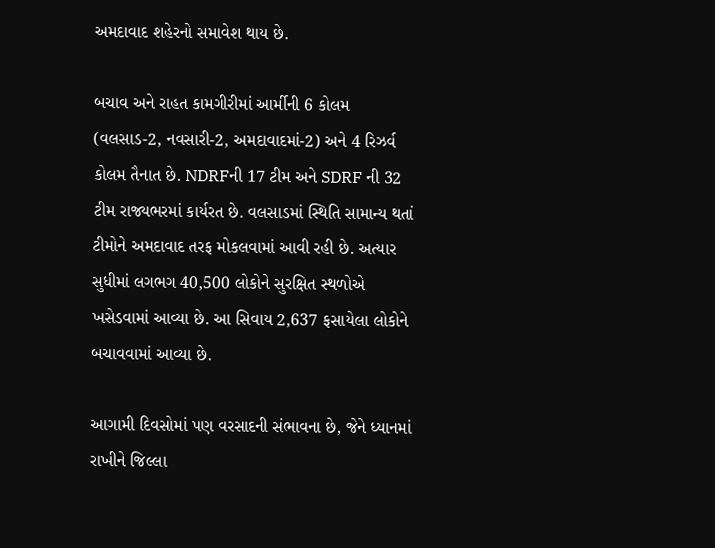અમદાવાદ શહેરનો સમાવેશ થાય છે.

બચાવ અને રાહત કામગીરીમાં આર્મીની 6 કોલમ (વલસાડ-2, નવસારી-2, અમદાવાદમાં-2) અને 4 રિઝર્વ કોલમ તૈનાત છે. NDRFની 17 ટીમ અને SDRF ની 32 ટીમ રાજ્યભરમાં કાર્યરત છે. વલસાડમાં સ્થિતિ સામાન્ય થતાં ટીમોને અમદાવાદ તરફ મોકલવામાં આવી રહી છે. અત્યાર સુધીમાં લગભગ 40,500 લોકોને સુરક્ષિત સ્થળોએ ખસેડવામાં આવ્યા છે. આ સિવાય 2,637 ફસાયેલા લોકોને બચાવવામાં આવ્યા છે.

આગામી દિવસોમાં પણ વરસાદની સંભાવના છે, જેને ધ્યાનમાં રાખીને જિલ્લા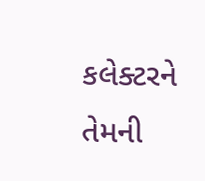કલેક્ટરને તેમની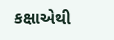કક્ષાએથી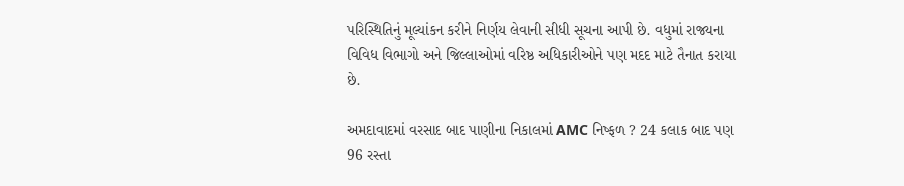પરિસ્થિતિનું મૂલ્યાંકન કરીને નિર્ણય લેવાની સીધી સૂચના આપી છે. વધુમાં રાજ્યના વિવિધ વિભાગો અને જિલ્લાઓમાં વરિષ્ઠ અધિકારીઓને પણ મદદ માટે તૈનાત કરાયા છે.

અમદાવાદમાં વરસાદ બાદ પાણીના નિકાલમાં AMC નિષ્ફળ ? 24 કલાક બાદ પણ 96 રસ્તા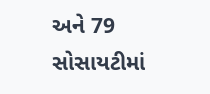અને 79 સોસાયટીમાં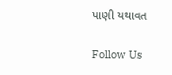પાણી યથાવત

Follow Us